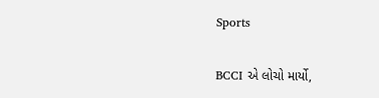Sports

BCCI એ લોચો માર્યો,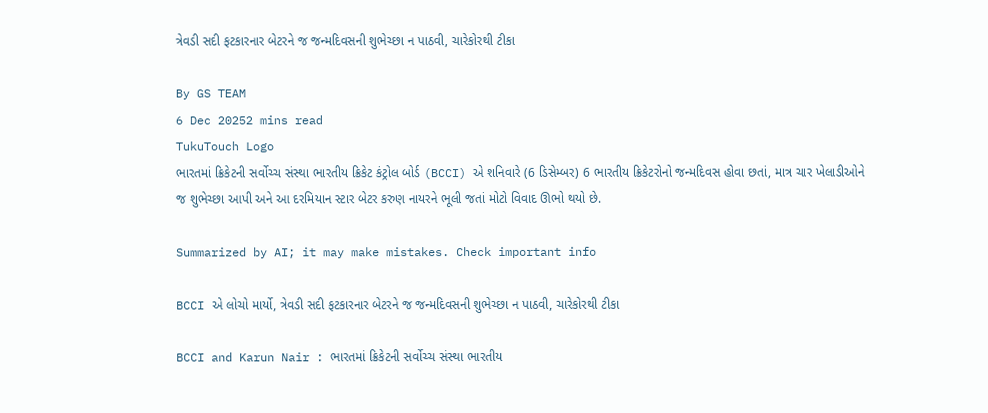ત્રેવડી સદી ફટકારનાર બેટરને જ જન્મદિવસની શુભેચ્છા ન પાઠવી, ચારેકોરથી ટીકા

By GS TEAM
6 Dec 20252 mins read
TukuTouch Logo
ભારતમાં ક્રિકેટની સર્વોચ્ચ સંસ્થા ભારતીય ક્રિકેટ કંટ્રોલ બોર્ડ (BCCI) એ શનિવારે (6 ડિસેમ્બર) 6 ભારતીય ક્રિકેટરોનો જન્મદિવસ હોવા છતાં, માત્ર ચાર ખેલાડીઓને જ શુભેચ્છા આપી અને આ દરમિયાન સ્ટાર બેટર કરુણ નાયરને ભૂલી જતાં મોટો વિવાદ ઊભો થયો છે.

Summarized by AI; it may make mistakes. Check important info

BCCI એ લોચો માર્યો, ત્રેવડી સદી ફટકારનાર બેટરને જ જન્મદિવસની શુભેચ્છા ન પાઠવી, ચારેકોરથી ટીકા

BCCI and Karun Nair : ભારતમાં ક્રિકેટની સર્વોચ્ચ સંસ્થા ભારતીય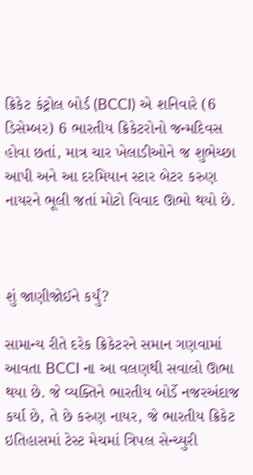ક્રિકેટ કંટ્રોલ બોર્ડ (BCCI) એ શનિવારે (6 ડિસેમ્બર) 6 ભારતીય ક્રિકેટરોનો જન્મદિવસ હોવા છતાં, માત્ર ચાર ખેલાડીઓને જ શુભેચ્છા આપી અને આ દરમિયાન સ્ટાર બેટર કરુણ નાયરને ભૂલી જતાં મોટો વિવાદ ઊભો થયો છે.



શું જાણીજોઈને કર્યું?

સામાન્ય રીતે દરેક ક્રિકેટરને સમાન ગણવામાં આવતા BCCI ના આ વલણથી સવાલો ઊભા થયા છે. જે વ્યક્તિને ભારતીય બોર્ડે નજરઅંદાજ કર્યા છે, તે છે કરુણ નાયર, જે ભારતીય ક્રિકેટ ઇતિહાસમાં ટેસ્ટ મેચમાં ત્રિપલ સેન્ચ્યુરી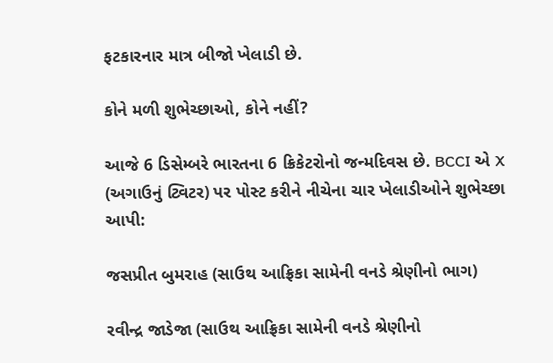ફટકારનાર માત્ર બીજો ખેલાડી છે.

કોને મળી શુભેચ્છાઓ, કોને નહીં?

આજે 6 ડિસેમ્બરે ભારતના 6 ક્રિકેટરોનો જન્મદિવસ છે. BCCI એ X (અગાઉનું ટ્વિટર) પર પોસ્ટ કરીને નીચેના ચાર ખેલાડીઓને શુભેચ્છા આપી:

જસપ્રીત બુમરાહ (સાઉથ આફ્રિકા સામેની વનડે શ્રેણીનો ભાગ)

રવીન્દ્ર જાડેજા (સાઉથ આફ્રિકા સામેની વનડે શ્રેણીનો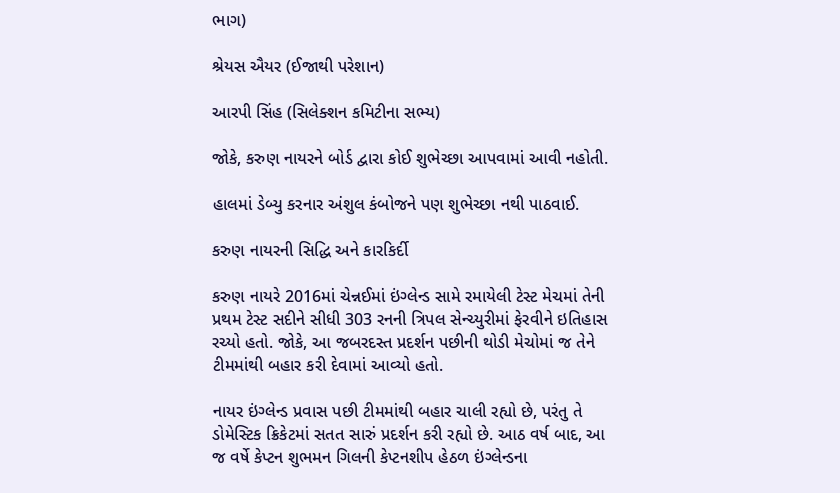ભાગ)

શ્રેયસ ઐયર (ઈજાથી પરેશાન)

આરપી સિંહ (સિલેક્શન કમિટીના સભ્ય)

જોકે, કરુણ નાયરને બોર્ડ દ્વારા કોઈ શુભેચ્છા આપવામાં આવી નહોતી.

હાલમાં ડેબ્યુ કરનાર અંશુલ કંબોજને પણ શુભેચ્છા નથી પાઠવાઈ.

કરુણ નાયરની સિદ્ધિ અને કારકિર્દી

કરુણ નાયરે 2016માં ચેન્નઈમાં ઇંગ્લેન્ડ સામે રમાયેલી ટેસ્ટ મેચમાં તેની પ્રથમ ટેસ્ટ સદીને સીધી 303 રનની ત્રિપલ સેન્ચ્યુરીમાં ફેરવીને ઇતિહાસ રચ્યો હતો. જોકે, આ જબરદસ્ત પ્રદર્શન પછીની થોડી મેચોમાં જ તેને ટીમમાંથી બહાર કરી દેવામાં આવ્યો હતો.

નાયર ઇંગ્લેન્ડ પ્રવાસ પછી ટીમમાંથી બહાર ચાલી રહ્યો છે, પરંતુ તે ડોમેસ્ટિક ક્રિકેટમાં સતત સારું પ્રદર્શન કરી રહ્યો છે. આઠ વર્ષ બાદ, આ જ વર્ષે કેપ્ટન શુભમન ગિલની કેપ્ટનશીપ હેઠળ ઇંગ્લેન્ડના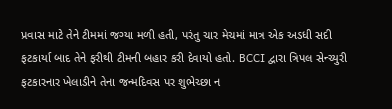પ્રવાસ માટે તેને ટીમમાં જગ્યા મળી હતી, પરંતુ ચાર મેચમાં માત્ર એક અડધી સદી ફટકાર્યા બાદ તેને ફરીથી ટીમની બહાર કરી દેવાયો હતો. BCCI દ્વારા ત્રિપલ સેન્ચ્યુરી ફટકારનાર ખેલાડીને તેના જન્મદિવસ પર શુભેચ્છા ન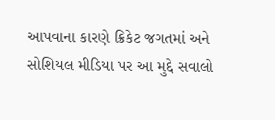આપવાના કારણે ક્રિકેટ જગતમાં અને સોશિયલ મીડિયા પર આ મુદ્દે સવાલો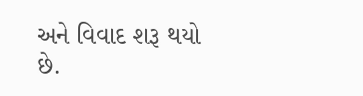અને વિવાદ શરૂ થયો છે.